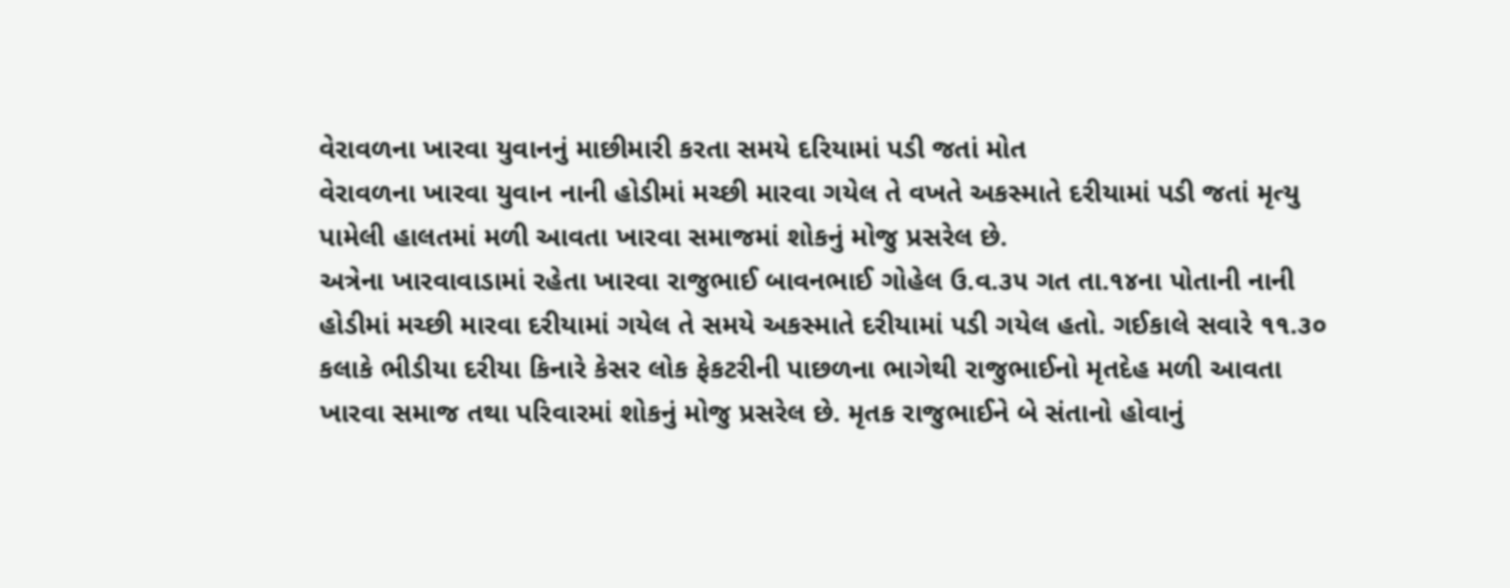વેરાવળના ખારવા યુવાનનું માછીમારી કરતા સમયે દરિયામાં પડી જતાં મોત
વેરાવળના ખારવા યુવાન નાની હોડીમાં મચ્છી મારવા ગયેલ તે વખતે અકસ્માતે દરીયામાં પડી જતાં મૃત્યુ પામેલી હાલતમાં મળી આવતા ખારવા સમાજમાં શોકનું મોજુ પ્રસરેલ છે.
અત્રેના ખારવાવાડામાં રહેતા ખારવા રાજુભાઈ બાવનભાઈ ગોહેલ ઉ.વ.૩૫ ગત તા.૧૪ના પોતાની નાની હોડીમાં મચ્છી મારવા દરીયામાં ગયેલ તે સમયે અકસ્માતે દરીયામાં પડી ગયેલ હતો. ગઈકાલે સવારે ૧૧.૩૦ કલાકે ભીડીયા દરીયા કિનારે કેસર લોક ફેકટરીની પાછળના ભાગેથી રાજુભાઈનો મૃતદેહ મળી આવતા ખારવા સમાજ તથા પરિવારમાં શોકનું મોજુ પ્રસરેલ છે. મૃતક રાજુભાઈને બે સંતાનો હોવાનું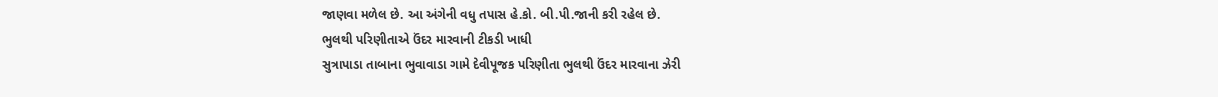જાણવા મળેલ છે. આ અંગેની વધુ તપાસ હે.કો. બી.પી.જાની કરી રહેલ છે.
ભુલથી પરિણીતાએ ઉંદર મારવાની ટીકડી ખાધી
સુત્રાપાડા તાબાના ભુવાવાડા ગામે દેવીપૂજક પરિણીતા ભુલથી ઉંદર મારવાના ઝેરી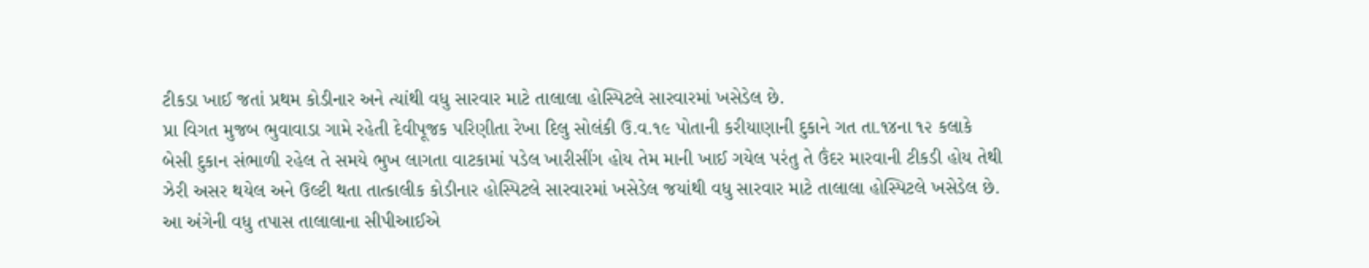ટીકડા ખાઈ જતાં પ્રથમ કોડીનાર અને ત્યાંથી વધુ સારવાર માટે તાલાલા હોસ્પિટલે સારવારમાં ખસેડેલ છે.
પ્રા વિગત મુજબ ભુવાવાડા ગામે રહેતી દેવીપૂજક પરિણીતા રેખા દિલુ સોલંકી ઉ.વ.૧૯ પોતાની કરીયાણાની દુકાને ગત તા.૧૪ના ૧૨ કલાકે બેસી દુકાન સંભાળી રહેલ તે સમયે ભુખ લાગતા વાટકામાં પડેલ ખારીસીંગ હોય તેમ માની ખાઈ ગયેલ પરંતુ તે ઉંદર મારવાની ટીકડી હોય તેથી ઝેરી અસર થયેલ અને ઉલ્ટી થતા તાત્કાલીક કોડીનાર હોસ્પિટલે સારવારમાં ખસેડેલ જયાંથી વધુ સારવાર માટે તાલાલા હોસ્પિટલે ખસેડેલ છે. આ અંગેની વધુ તપાસ તાલાલાના સીપીઆઈએ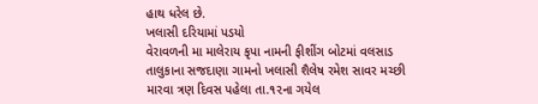હાથ ધરેલ છે.
ખલાસી દરિયામાં પડયો
વેરાવળની મા માલેરાય કૃપા નામની ફીશીંગ બોટમાં વલસાડ તાલુકાના સજદાણા ગામનો ખલાસી શૈલેષ રમેશ સાવર મચ્છી મારવા ત્રણ દિવસ પહેલા તા.૧૨ના ગયેલ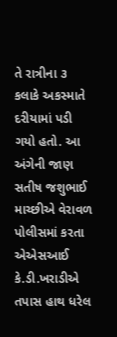તે રાત્રીના ૩ કલાકે અકસ્માતે દરીયામાં પડી ગયો હતો. આ અંગેની જાણ સતીષ જશુભાઈ માચ્છીએ વેરાવળ પોલીસમાં કરતા એએસઆઈ કે.ડી.ખરાડીએ તપાસ હાથ ધરેલ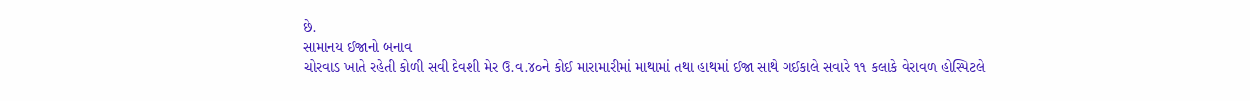છે.
સામાનય ઈજાનો બનાવ
ચોરવાડ ખાતે રહેતી કોળી સવી દેવશી મેર ઉ.વ.૪૦ને કોઈ મારામારીમાં માથામાં તથા હાથમાં ઈજા સાથે ગઈકાલે સવારે ૧૧ કલાકે વેરાવળ હોસ્પિટલે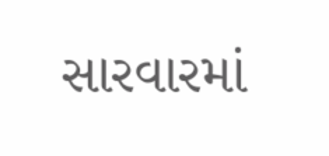સારવારમાં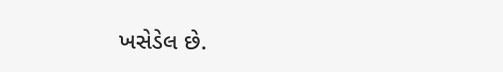ખસેડેલ છે.